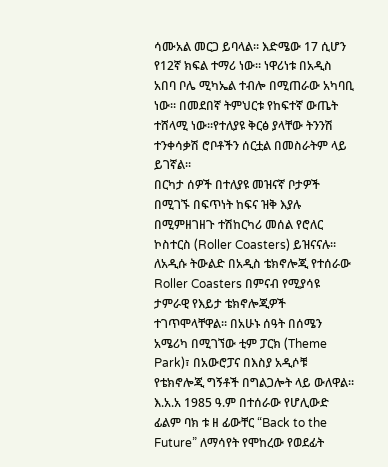ሳሙአል መርጋ ይባላል። እድሜው 17 ሲሆን የ12ኛ ክፍል ተማሪ ነው። ነዋሪነቱ በአዲስ አበባ ቦሌ ሚካኤል ተብሎ በሚጠራው አካባቢ ነው። በመደበኛ ትምህርቱ የከፍተኛ ውጤት ተሸላሚ ነው።የተለያዩ ቅርፅ ያላቸው ትንንሽ ተንቀሳቃሽ ሮቦቶችን ሰርቷል በመስራትም ላይ ይገኛል።
በርካታ ሰዎች በተለያዩ መዝናኛ ቦታዎች በሚገኙ በፍጥነት ከፍና ዝቅ እያሉ በሚምዘገዘጉ ተሽከርካሪ መሰል የሮለር ኮስተርስ (Roller Coasters) ይዝናናሉ። ለአዲሱ ትውልድ በአዲስ ቴክኖሎጂ የተሰራው Roller Coasters በምናብ የሚያሳዩ ታምራዊ የእይታ ቴክኖሎጂዎች ተገጥሞላቸዋል። በአሁኑ ሰዓት በሰሜን አሜሪካ በሚገኘው ቲም ፓርክ (Theme Park)፣ በአውሮፓና በእስያ አዲሶቹ የቴክኖሎጂ ግኝቶች በግልጋሎት ላይ ውለዋል።
እ.አ.አ 1985 ዓ.ም በተሰራው የሆሊውድ ፊልም ባክ ቱ ዘ ፊውቸር “Back to the Future” ለማሳየት የሞከረው የወደፊት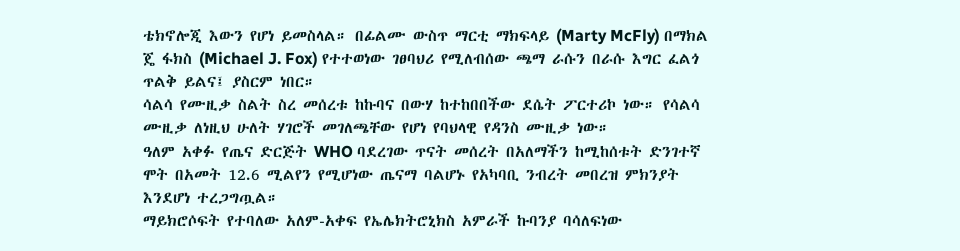ቴክኖሎጂ እውን የሆነ ይመስላል። በፊልሙ ውስጥ ማርቲ ማክፍላይ (Marty McFly) በማክል ጄ ፋክስ (Michael J. Fox) የተተወነው ገፀባህሪ የሚለብሰው ጫማ ራሱን በራሱ እግር ፈልጎ ጥልቅ ይልና፤ ያስርም ነበር።
ሳልሳ የሙዚቃ ስልት ስረ መሰረቱ ከኩባና በውሃ ከተከበበችው ደሴት ፖርተሪኮ ነው። የሳልሳ ሙዚቃ ለነዚህ ሁለት ሃገሮች መገለጫቸው የሆነ የባህላዊ የዳንስ ሙዚቃ ነው።
ዓለም አቀፉ የጤና ድርጅት WHO ባደረገው ጥናት መሰረት በአለማችን ከሚከሰቱት ድንገተኛ ሞት በአመት 12.6 ሚልየን የሚሆነው ጤናማ ባልሆኑ የአካባቢ ንብረት መበረዝ ምክንያት እንደሆነ ተረጋግጧል።
ማይክሮሶፍት የተባለው አለም-አቀፍ የኤሌክትሮኒክስ አምራች ኩባንያ ባሳለፍነው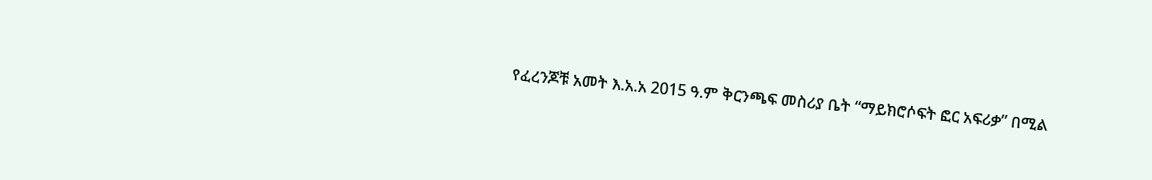የፈረንጆቹ አመት እ.አ.አ 2015 ዓ.ም ቅርንጫፍ መስሪያ ቤት “ማይክሮሶፍት ፎር አፍሪቃ” በሚል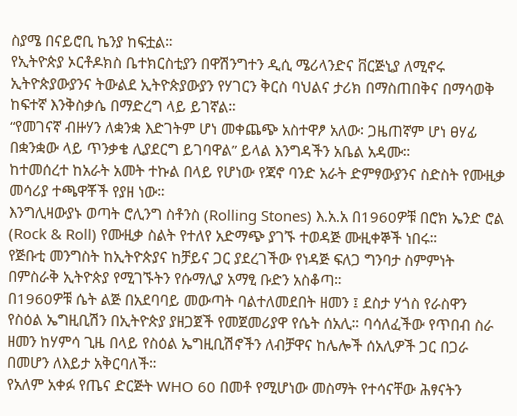ስያሜ በናይሮቢ ኬንያ ከፍቷል።
የኢትዮጵያ ኦርቶዶክስ ቤተክርስቲያን በዋሽንግተን ዲሲ ሜሪላንድና ቨርጅኒያ ለሚኖሩ ኢትዮጵያውያንና ትውልደ ኢትዮጵያውያን የሃገርን ቅርስ ባህልና ታሪክ በማስጠበቅና በማሳወቅ ከፍተኛ እንቅስቃሴ በማድረግ ላይ ይገኛል።
“የመገናኛ ብዙሃን ለቋንቋ እድገትም ሆነ መቀጨጭ አስተዋፆ አለው፡ ጋዜጠኛም ሆነ ፀሃፊ በቋንቋው ላይ ጥንቃቄ ሊያደርግ ይገባዋል” ይላል እንግዳችን አቤል አዳሙ።
ከተመሰረተ ከአራት አመት ተኩል በላይ የሆነው የጃኖ ባንድ አራት ድምፃውያንና ስድስት የሙዚቃ መሳሪያ ተጫዋቾች የያዘ ነው።
እንግሊዛውያኑ ወጣት ሮሊንግ ስቶንስ (Rolling Stones) እ.አ.አ በ1960ዎቹ በሮክ ኤንድ ሮል (Rock & Roll) የሙዚቃ ስልት የተለየ አድማጭ ያገኙ ተወዳጅ ሙዚቀኞች ነበሩ።
የጅቡቲ መንግስት ከኢትዮጵያና ከቻይና ጋር ያደረገችው የነዳጅ ፍለጋ ግንባታ ስምምነት በምስራቅ ኢትዮጵያ የሚገኙትን የሱማሊያ አማፂ ቡድን አስቆጣ።
በ1960ዎቹ ሴት ልጅ በአደባባይ መውጣት ባልተለመደበት ዘመን ፤ ደስታ ሃጎስ የራስዋን የስዕል ኤግዚቢሽን በኢትዮጵያ ያዘጋጀች የመጀመሪያዋ የሴት ሰአሊ። ባሳለፈችው የጥበብ ስራ ዘመን ከሃምሳ ጊዜ በላይ የስዕል ኤግዚቢሽኖችን ለብቻዋና ከሌሎች ሰአሊዎች ጋር በጋራ በመሆን ለእይታ አቅርባለች።
የአለም አቀፉ የጤና ድርጅት WHO 60 በመቶ የሚሆነው መስማት የተሳናቸው ሕፃናትን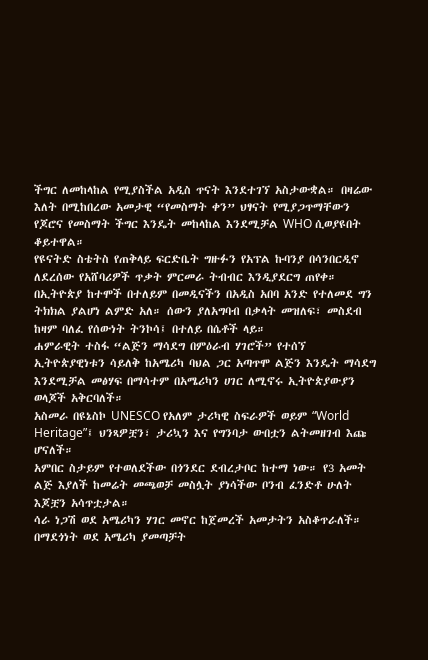ችግር ለመከላከል የሚያስችል አዲስ ጥናት እንደተገኘ አስታውቋል። በዛሬው እለት በሚከበረው አመታዊ “የመስማት ቀን” ህፃናት የሚያጋጥማቸውን የጆሮና የመስማት ችግር እንዴት መከላከል እንደሚቻል WHO ሲወያዩበት ቆይተዋል።
የዩናትድ ስቴትስ የጠቅላይ ፍርድቤት ግዙፉን የአፕል ኩባንያ በሳንበርዲኖ ለደረሰው የአሸባሪዎች ጥቃት ምርመራ ትብብር እንዲያደርግ ጠየቀ።
በኢትዮጵያ ከተሞች በተለይም በመዲናችን በአዲስ አበባ አንድ የተለመደ ግን ትክክል ያልሆነ ልምድ አለ። ሰውን ያለአግባብ በቃላት መዝለፍ፣ መስደብ ከዛም ባለፈ የሰውነት ትንኮሳ፤ በተለይ በሴቶች ላይ።
ሐምራዊት ተስፋ “ልጅን ማሳደግ በምዕራብ ሃገሮች” የተሰኘ ኢትዮጵያዊነቱን ሳይለቅ ከአሜሪካ ባህል ጋር አጣጥሞ ልጅን እንዴት ማሳደግ እንደሚቻል መፅሃፍ በማሳተም በአሜሪካን ሀገር ለሚኖሩ ኢትዮጵያውያን ወላጆች አቅርባለች።
አስመራ በዩኔስኮ UNESCO የአለም ታሪካዊ ስፍራዎች ወይም “World Heritage”፤ ህንጻዎቿን፣ ታሪኳን እና የግንባታ ውበቷን ልትመዘገብ እጩ ሆናለች።
አምበር ስታይም የተወለደችው በጎንደር ደብረታቦር ከተማ ነው። የ3 አመት ልጅ እያለች ከመሬት መጫወቻ መስሏት ያነሳችው ቦንብ ፈንድቶ ሁለት እጆቿን አሳጥቷታል።
ሳራ ነጋሽ ወደ አሜሪካን ሃገር መኖር ከጀመረች አመታትን አስቆጥራለች። በማደጎነት ወደ አሜሪካ ያመጣቻት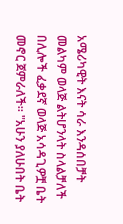አሜሪካዊት እናት ሳራ እንዳሰበቻት መልካም ወላጅ ልትሆንላት ስላልቻለች በሊሎች ፈቃደኛ ወላጅ አሳዳጊዎቿ ቤት መኖር ጀምራለች። "አሁን ያለሁበት ቤት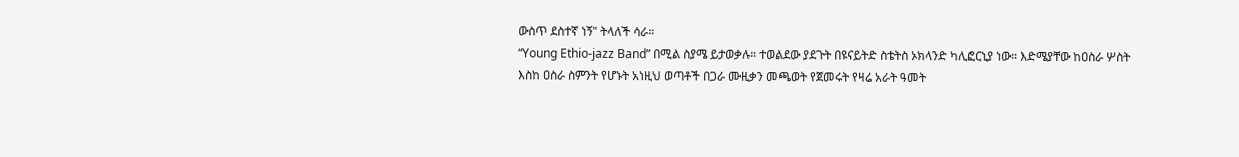ውስጥ ደስተኛ ነኝ" ትላለች ሳራ።
“Young Ethio-jazz Band” በሚል ስያሜ ይታወቃሉ። ተወልደው ያደጉት በዩናይትድ ስቴትስ ኦክላንድ ካሊፎርኒያ ነው። እድሜያቸው ከዐስራ ሦስት እስከ ዐስራ ስምንት የሆኑት አነዚህ ወጣቶች በጋራ ሙዚቃን መጫወት የጀመሩት የዛሬ አራት ዓመት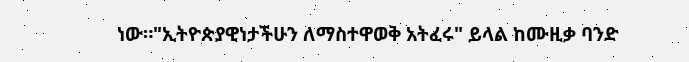ነው።"ኢትዮጵያዊነታችሁን ለማስተዋወቅ አትፈሩ" ይላል ከሙዚቃ ባንድ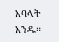አባላት አንዱ።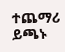ተጨማሪ ይጫኑ